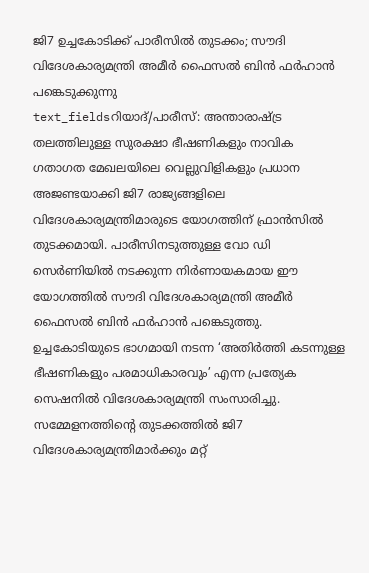ജി7 ഉച്ചകോടിക്ക് പാരീസിൽ തുടക്കം; സൗദി വിദേശകാര്യമന്ത്രി അമീർ ഫൈസൽ ബിൻ ഫർഹാൻ പങ്കെടുക്കുന്നു
text_fieldsറിയാദ്/പാരീസ്: അന്താരാഷ്ട്ര തലത്തിലുള്ള സുരക്ഷാ ഭീഷണികളും നാവിക ഗതാഗത മേഖലയിലെ വെല്ലുവിളികളും പ്രധാന അജണ്ടയാക്കി ജി7 രാജ്യങ്ങളിലെ വിദേശകാര്യമന്ത്രിമാരുടെ യോഗത്തിന് ഫ്രാൻസിൽ തുടക്കമായി. പാരീസിനടുത്തുള്ള വോ ഡി സെർണിയിൽ നടക്കുന്ന നിർണായകമായ ഈ യോഗത്തിൽ സൗദി വിദേശകാര്യമന്ത്രി അമീർ ഫൈസൽ ബിൻ ഫർഹാൻ പങ്കെടുത്തു. ഉച്ചകോടിയുടെ ഭാഗമായി നടന്ന ‘അതിർത്തി കടന്നുള്ള ഭീഷണികളും പരമാധികാരവും’ എന്ന പ്രത്യേക സെഷനിൽ വിദേശകാര്യമന്ത്രി സംസാരിച്ചു.
സമ്മേളനത്തിന്റെ തുടക്കത്തിൽ ജി7 വിദേശകാര്യമന്ത്രിമാർക്കും മറ്റ്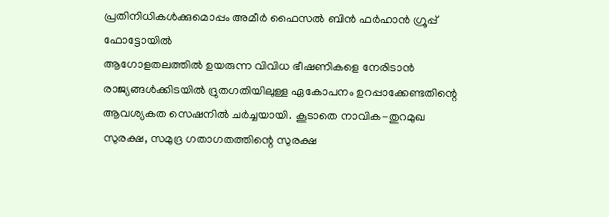പ്രതിനിധികൾക്കുമൊപ്പം അമീർ ഫൈസൽ ബിൻ ഫർഹാൻ ഗ്രൂപ്പ് ഫോട്ടോയിൽ
ആഗോളതലത്തിൽ ഉയരുന്ന വിവിധ ഭീഷണികളെ നേരിടാൻ രാജ്യങ്ങൾക്കിടയിൽ ദ്രുതഗതിയിലുള്ള ഏകോപനം ഉറപ്പാക്കേണ്ടതിന്റെ ആവശ്യകത സെഷനിൽ ചർച്ചയായി. കൂടാതെ നാവിക-തുറമുഖ സുരക്ഷ, സമുദ്ര ഗതാഗതത്തിന്റെ സുരക്ഷ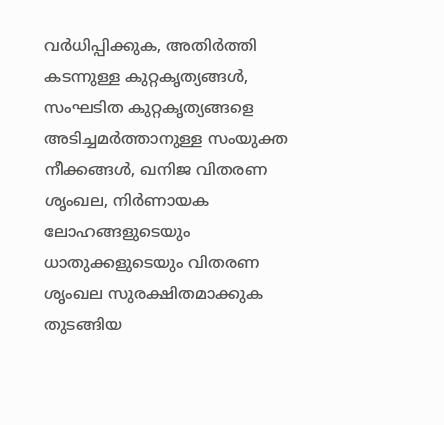വർധിപ്പിക്കുക, അതിർത്തി കടന്നുള്ള കുറ്റകൃത്യങ്ങൾ, സംഘടിത കുറ്റകൃത്യങ്ങളെ അടിച്ചമർത്താനുള്ള സംയുക്ത നീക്കങ്ങൾ, ഖനിജ വിതരണ ശൃംഖല, നിർണായക ലോഹങ്ങളുടെയും ധാതുക്കളുടെയും വിതരണ ശൃംഖല സുരക്ഷിതമാക്കുക തുടങ്ങിയ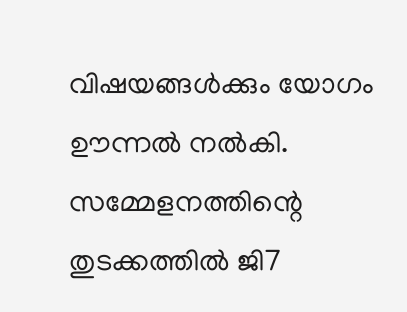വിഷയങ്ങൾക്കും യോഗം ഊന്നൽ നൽകി. സമ്മേളനത്തിന്റെ തുടക്കത്തിൽ ജി7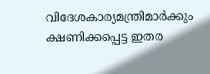വിദേശകാര്യമന്ത്രിമാർക്കും ക്ഷണിക്കപ്പെട്ട ഇതര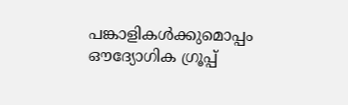പങ്കാളികൾക്കുമൊപ്പം ഔദ്യോഗിക ഗ്രൂപ്പ്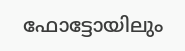ഫോട്ടോയിലും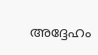അദ്ദേഹം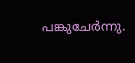പങ്കുചേർന്നു.